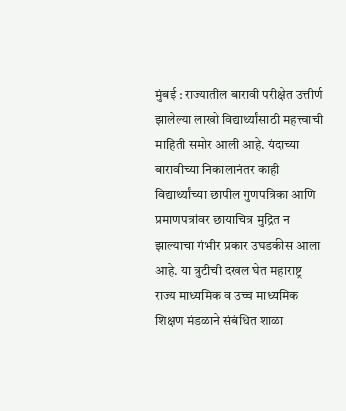मुंबई : राज्यातील बारावी परीक्षेत उत्तीर्ण झालेल्या लाखो विद्यार्थ्यांसाठी महत्त्वाची माहिती समोर आली आहे. यंदाच्या बारावीच्या निकालानंतर काही विद्यार्थ्यांच्या छापील गुणपत्रिका आणि प्रमाणपत्रांवर छायाचित्र मुद्रित न झाल्याचा गंभीर प्रकार उघडकीस आला आहे. या त्रुटीची दखल घेत महाराष्ट्र राज्य माध्यमिक व उच्च माध्यमिक शिक्षण मंडळाने संबंधित शाळा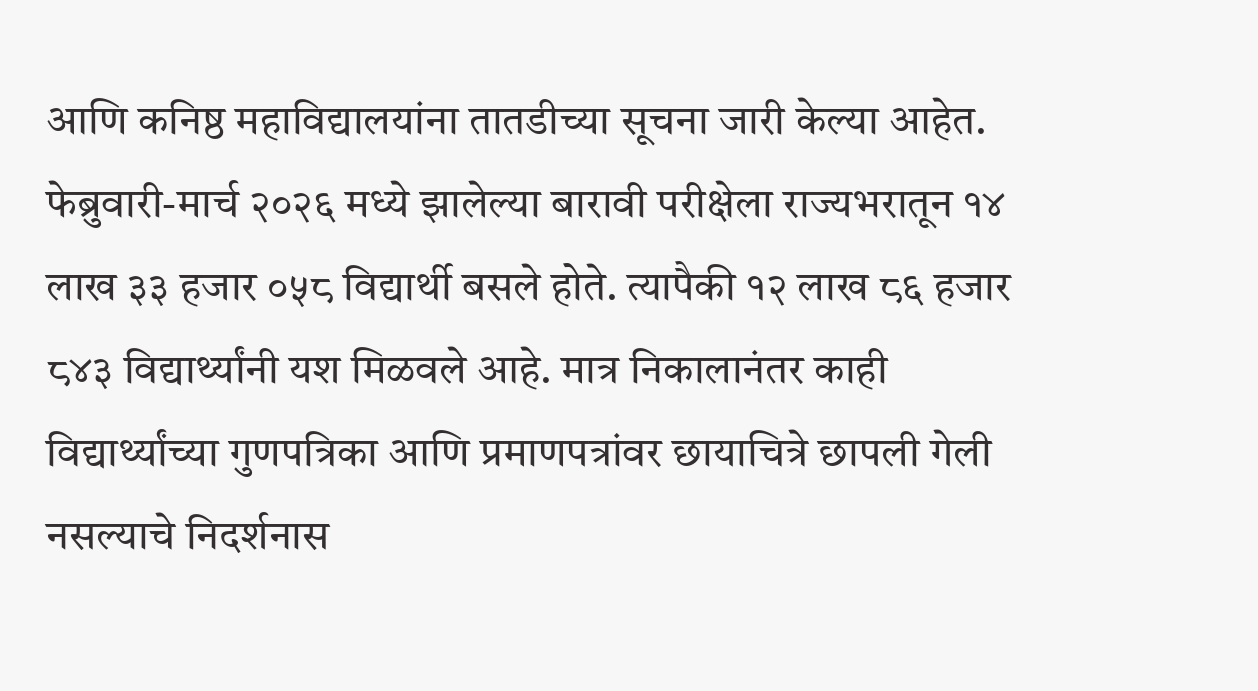आणि कनिष्ठ महाविद्यालयांना तातडीच्या सूचना जारी केल्या आहेत.
फेब्रुवारी-मार्च २०२६ मध्ये झालेल्या बारावी परीक्षेला राज्यभरातून १४ लाख ३३ हजार ०५८ विद्यार्थी बसले होते. त्यापैकी १२ लाख ८६ हजार ८४३ विद्यार्थ्यांनी यश मिळवले आहे. मात्र निकालानंतर काही विद्यार्थ्यांच्या गुणपत्रिका आणि प्रमाणपत्रांवर छायाचित्रे छापली गेली नसल्याचे निदर्शनास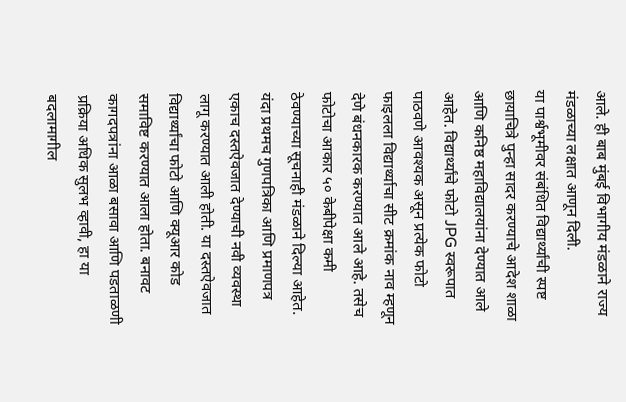आले. ही बाब मुंबई विभागीय मंडळाने राज्य मंडळाच्या लक्षात आणून दिली.
या पार्श्वभूमीवर संबंधित विद्यार्थ्यांची स्पष्ट छायाचित्रे पुन्हा सादर करण्याचे आदेश शाळा आणि कनिष्ठ महाविद्यालयांना देण्यात आले आहेत. विद्यार्थ्यांचे फोटो JPG स्वरूपात पाठवणे आवश्यक असून प्रत्येक फोटो फाइलला विद्यार्थ्याचा सीट क्रमांक नाव म्हणून देणे बंधनकारक करण्यात आले आहे. तसेच फोटोचा आकार ५० केबीपेक्षा कमी ठेवण्याच्या सूचनाही मंडळाने दिल्या आहेत.
यंदा प्रथमच गुणपत्रिका आणि प्रमाणपत्र एकाच दस्तऐवजात देण्याची नवी व्यवस्था लागू करण्यात आली होती. या दस्तऐवजात विद्यार्थ्यांचा फोटो आणि क्यूआर कोड समाविष्ट करण्यात आला होता. बनावट कागदपत्रांना आळा बसावा आणि पडताळणी प्रक्रिया अधिक सुलभ व्हावी, हा या बदलामागील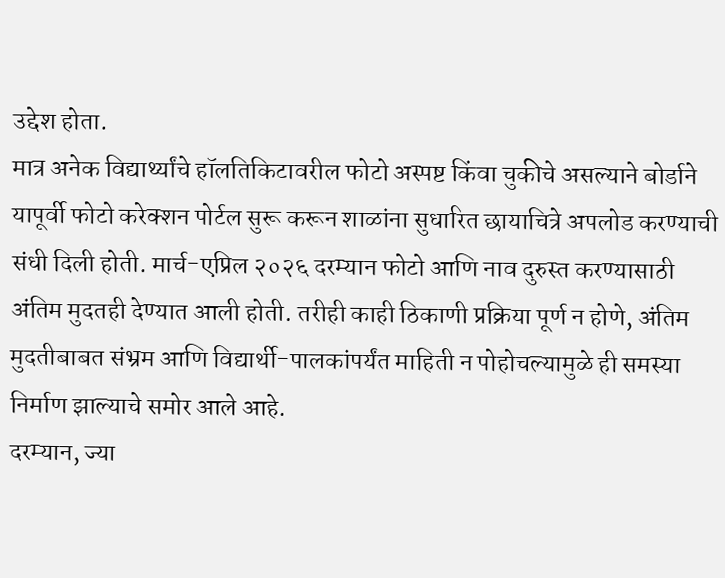उद्देश होता.
मात्र अनेक विद्यार्थ्यांचे हॉलतिकिटावरील फोटो अस्पष्ट किंवा चुकीचे असल्याने बोर्डाने यापूर्वी फोटो करेक्शन पोर्टल सुरू करून शाळांना सुधारित छायाचित्रे अपलोड करण्याची संधी दिली होती. मार्च-एप्रिल २०२६ दरम्यान फोटो आणि नाव दुरुस्त करण्यासाठी अंतिम मुदतही देण्यात आली होती. तरीही काही ठिकाणी प्रक्रिया पूर्ण न होणे, अंतिम मुदतीबाबत संभ्रम आणि विद्यार्थी-पालकांपर्यंत माहिती न पोहोचल्यामुळे ही समस्या निर्माण झाल्याचे समोर आले आहे.
दरम्यान, ज्या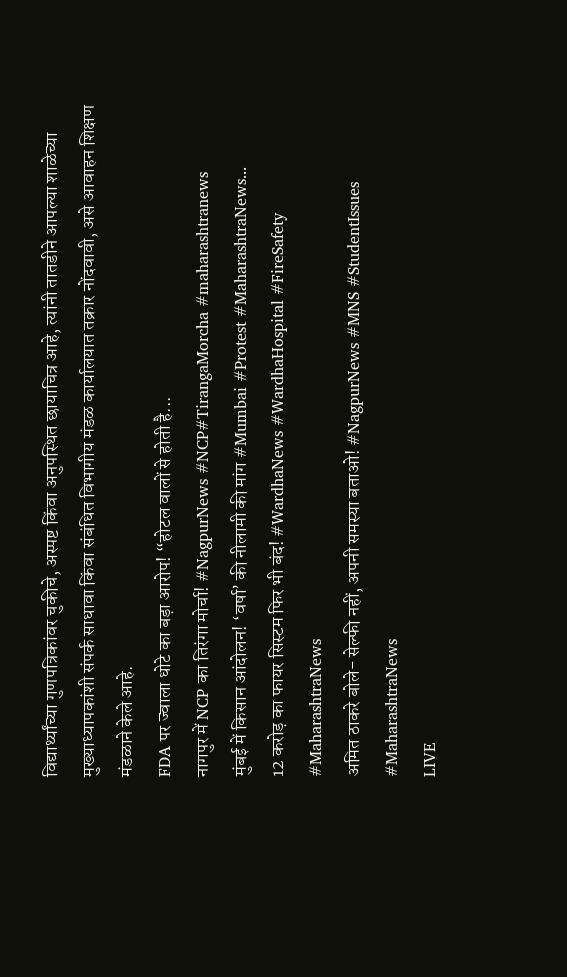विद्यार्थ्यांच्या गुणपत्रिकांवर चुकीचे, अस्पष्ट किंवा अनुपस्थित छायाचित्र आहे, त्यांनी तातडीने आपल्या शाळेच्या मुख्याध्यापकांशी संपर्क साधावा किंवा संबंधित विभागीय मंडळ कार्यालयात तक्रार नोंदवावी, असे आवाहन शिक्षण मंडळाने केले आहे.
FDA पर ज्वाला धोटे का बड़ा आरोप! “होटल वालों से होती है...
नागपुर में NCP का तिरंगा मोर्चा! #NagpurNews #NCP#TirangaMorcha #maharashtranews
मुंबई में किसान आंदोलन! ‘वर्षा’ की नीलामी की मांग #Mumbai #Protest #MaharashtraNews...
12 करोड़ का फायर सिस्टम फिर भी बंद! #WardhaNews #WardhaHospital #FireSafety #MaharashtraNews
अमित ठाकरे बोले- सेल्फी नहीं, अपनी समस्या बताओ! #NagpurNews #MNS #StudentIssues #MaharashtraNews
LIVE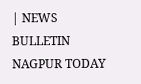| NEWS BULLETIN NAGPUR TODAY